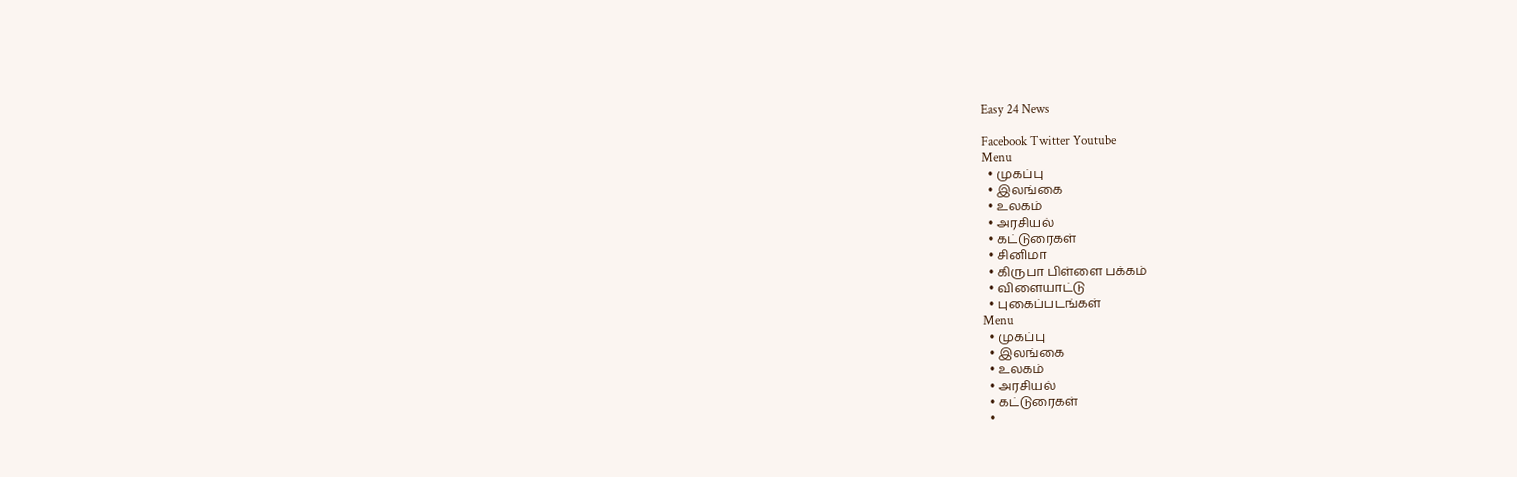Easy 24 News

Facebook Twitter Youtube
Menu
  • முகப்பு
  • இலங்கை
  • உலகம்
  • அரசியல்
  • கட்டுரைகள்
  • சினிமா
  • கிருபா பிள்ளை பக்கம்
  • விளையாட்டு
  • புகைப்படங்கள்
Menu
  • முகப்பு
  • இலங்கை
  • உலகம்
  • அரசியல்
  • கட்டுரைகள்
  •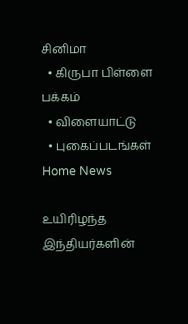சினிமா
  • கிருபா பிள்ளை பக்கம்
  • விளையாட்டு
  • புகைப்படங்கள்
Home News

உயிரிழந்த இந்தியர்களின்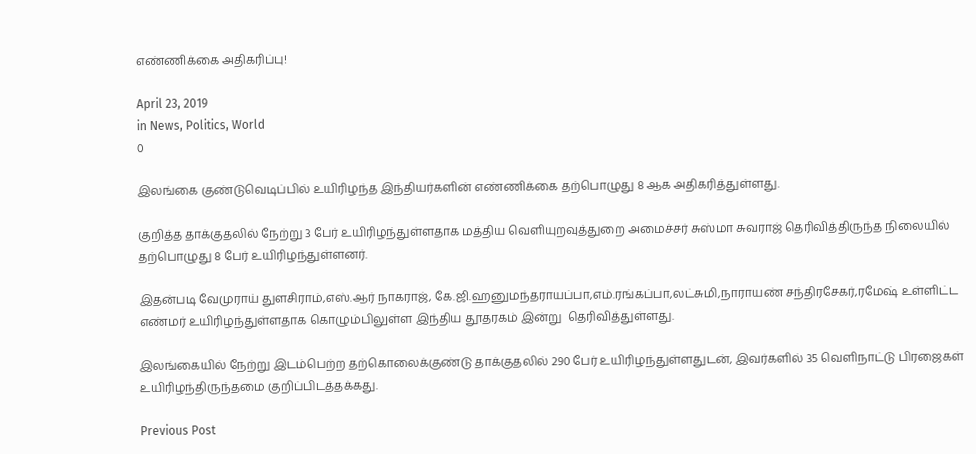எண்ணிக்கை அதிகரிப்பு!

April 23, 2019
in News, Politics, World
0

இலங்கை குண்டுவெடிப்பில் உயிரிழந்த இந்தியர்களின் எண்ணிக்கை தற்பொழுது 8 ஆக அதிகரித்துள்ளது.

குறித்த தாக்குதலில் நேற்று 3 பேர் உயிரிழந்துள்ளதாக மத்திய வெளியுறவுத்துறை அமைச்சர் சுஸ்மா சுவராஜ் தெரிவித்திருந்த நிலையில் தற்பொழுது 8 பேர் உயிரிழந்துள்ளனர்.

இதன்படி வேமுராய் துளசிராம்,எஸ்.ஆர் நாகராஜ், கே.ஜி.ஹனுமந்தராயப்பா,எம்.ரங்கப்பா,லட்சுமி,நாராயண் சந்திரசேகர்,ரமேஷ் உள்ளிட்ட எண்மர் உயிரிழந்துள்ளதாக கொழும்பிலுள்ள இந்திய தூதரகம் இன்று  தெரிவித்துள்ளது.

இலங்கையில் நேற்று இடம்பெற்ற தற்கொலைக்குண்டு தாக்குதலில் 290 பேர் உயிரிழந்துள்ளதுடன், இவர்களில் 35 வெளிநாட்டு பிரஜைகள் உயிரிழந்திருந்தமை குறிப்பிடத்தக்கது.

Previous Post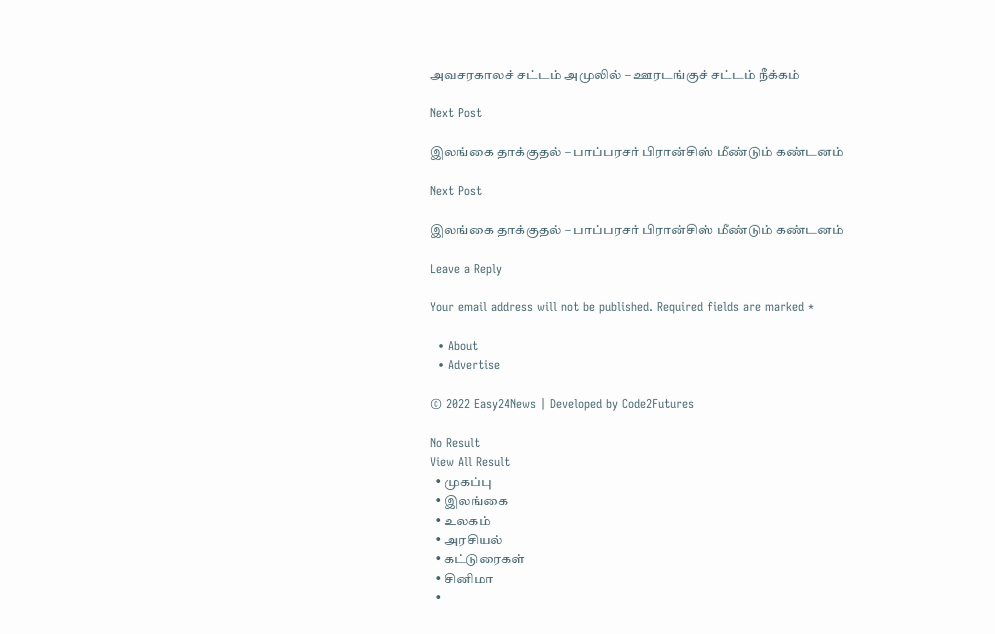அவசரகாலச் சட்டம் அமுலில் – ஊரடங்குச் சட்டம் நீக்கம்

Next Post

இலங்கை தாக்குதல் – பாப்பரசர் பிரான்சிஸ் மீண்டும் கண்டனம்

Next Post

இலங்கை தாக்குதல் – பாப்பரசர் பிரான்சிஸ் மீண்டும் கண்டனம்

Leave a Reply

Your email address will not be published. Required fields are marked *

  • About
  • Advertise

© 2022 Easy24News | Developed by Code2Futures

No Result
View All Result
  • முகப்பு
  • இலங்கை
  • உலகம்
  • அரசியல்
  • கட்டுரைகள்
  • சினிமா
  •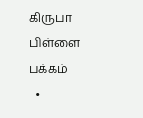கிருபா பிள்ளை பக்கம்
  •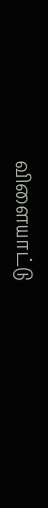விளையாட்டு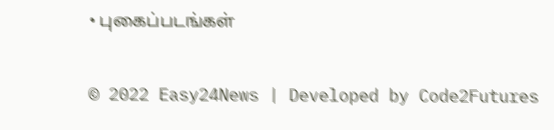• புகைப்படங்கள்

© 2022 Easy24News | Developed by Code2Futures